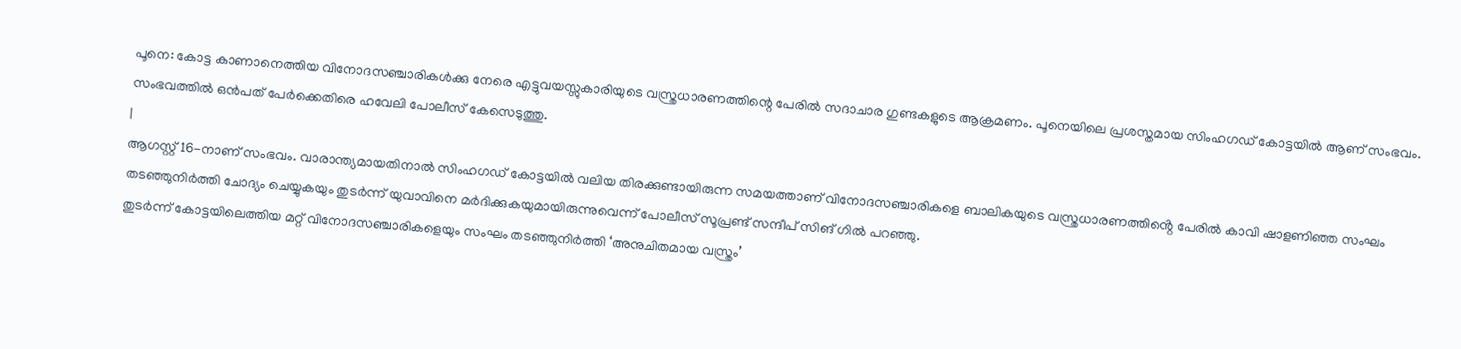പൂനെ: കോട്ട കാണാനെത്തിയ വിനോദസഞ്ചാരികൾക്കു നേരെ എട്ടുവയസ്സുകാരിയുടെ വസ്ത്രധാരണത്തിന്റെ പേരിൽ സദാചാര ഗുണ്ടകളുടെ ആക്രമണം. പൂനെയിലെ പ്രശസ്തമായ സിംഹഗഡ് കോട്ടയിൽ ആണ് സംഭവം. സംഭവത്തിൽ ഒൻപത് പേർക്കെതിരെ ഹവേലി പോലീസ് കേസെടുത്തു.
|
ആഗസ്റ്റ് 16-നാണ് സംഭവം. വാരാന്ത്യമായതിനാൽ സിംഹഗഡ് കോട്ടയിൽ വലിയ തിരക്കുണ്ടായിരുന്ന സമയത്താണ് വിനോദസഞ്ചാരികളെ ബാലികയുടെ വസ്ത്രധാരണത്തിൻ്റെ പേരിൽ കാവി ഷാളണിഞ്ഞ സംഘം തടഞ്ഞുനിർത്തി ചോദ്യം ചെയ്യുകയും തുടർന്ന് യുവാവിനെ മർദിക്കുകയുമായിരുന്നുവെന്ന് പോലീസ് സൂപ്രണ്ട് സന്ദീപ് സിങ് ഗിൽ പറഞ്ഞു.
തുടർന്ന് കോട്ടയിലെത്തിയ മറ്റ് വിനോദസഞ്ചാരികളെയും സംഘം തടഞ്ഞുനിർത്തി ‘അനുചിതമായ വസ്ത്രം’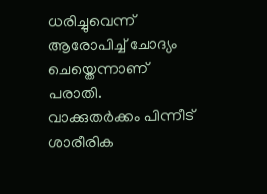ധരിച്ചുവെന്ന് ആരോപിച്ച് ചോദ്യം ചെയ്തെന്നാണ് പരാതി. വാക്കുതർക്കം പിന്നീട് ശാരീരിക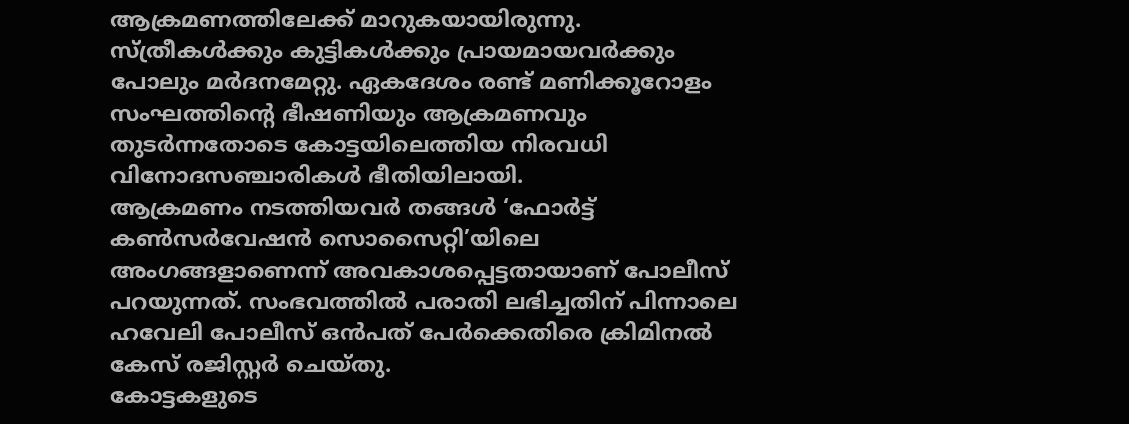ആക്രമണത്തിലേക്ക് മാറുകയായിരുന്നു.
സ്ത്രീകൾക്കും കുട്ടികൾക്കും പ്രായമായവർക്കും പോലും മർദനമേറ്റു. ഏകദേശം രണ്ട് മണിക്കൂറോളം സംഘത്തിന്റെ ഭീഷണിയും ആക്രമണവും തുടർന്നതോടെ കോട്ടയിലെത്തിയ നിരവധി വിനോദസഞ്ചാരികൾ ഭീതിയിലായി.
ആക്രമണം നടത്തിയവർ തങ്ങൾ ‘ഫോർട്ട് കൺസർവേഷൻ സൊസൈറ്റി’യിലെ അംഗങ്ങളാണെന്ന് അവകാശപ്പെട്ടതായാണ് പോലീസ് പറയുന്നത്. സംഭവത്തിൽ പരാതി ലഭിച്ചതിന് പിന്നാലെ ഹവേലി പോലീസ് ഒൻപത് പേർക്കെതിരെ ക്രിമിനൽ കേസ് രജിസ്റ്റർ ചെയ്തു.
കോട്ടകളുടെ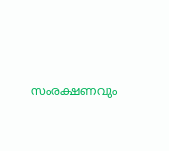സംരക്ഷണവും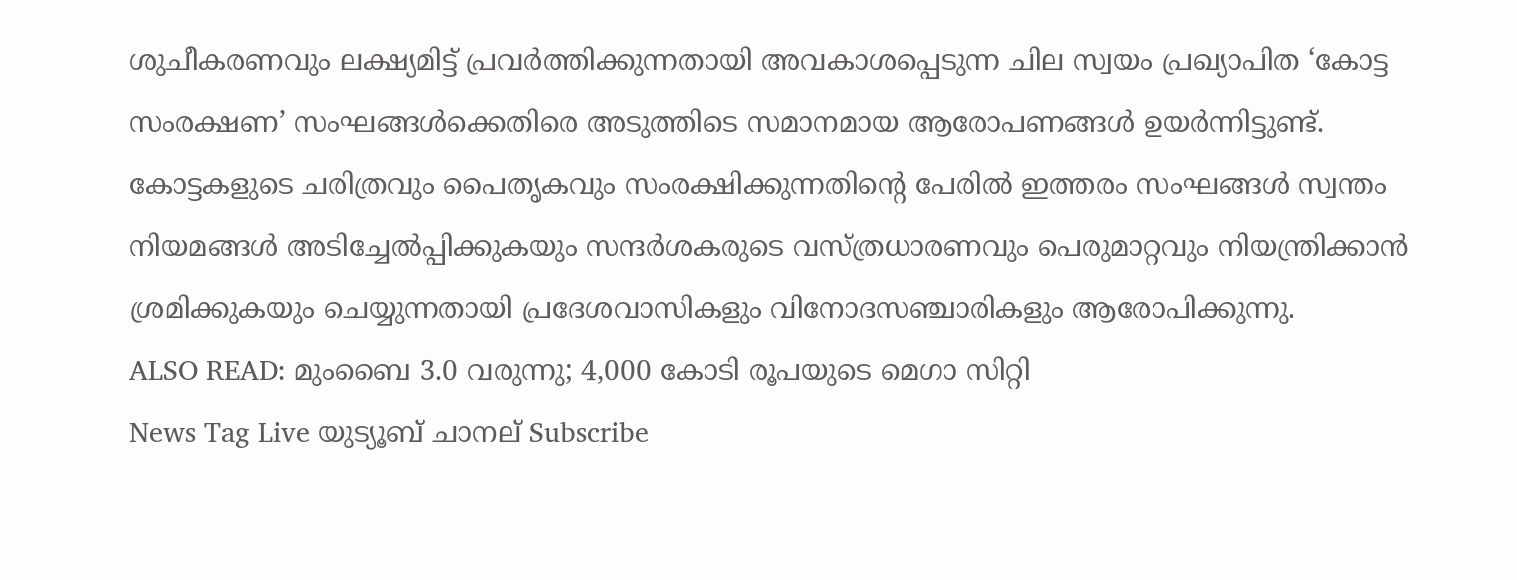ശുചീകരണവും ലക്ഷ്യമിട്ട് പ്രവർത്തിക്കുന്നതായി അവകാശപ്പെടുന്ന ചില സ്വയം പ്രഖ്യാപിത ‘കോട്ട സംരക്ഷണ’ സംഘങ്ങൾക്കെതിരെ അടുത്തിടെ സമാനമായ ആരോപണങ്ങൾ ഉയർന്നിട്ടുണ്ട്. കോട്ടകളുടെ ചരിത്രവും പൈതൃകവും സംരക്ഷിക്കുന്നതിന്റെ പേരിൽ ഇത്തരം സംഘങ്ങൾ സ്വന്തം നിയമങ്ങൾ അടിച്ചേൽപ്പിക്കുകയും സന്ദർശകരുടെ വസ്ത്രധാരണവും പെരുമാറ്റവും നിയന്ത്രിക്കാൻ ശ്രമിക്കുകയും ചെയ്യുന്നതായി പ്രദേശവാസികളും വിനോദസഞ്ചാരികളും ആരോപിക്കുന്നു.
ALSO READ: മുംബൈ 3.0 വരുന്നു; 4,000 കോടി രൂപയുടെ മെഗാ സിറ്റി
News Tag Live യുട്യൂബ് ചാനല് Subscribe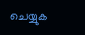ചെയ്യുക